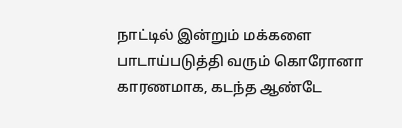நாட்டில் இன்றும் மக்களை பாடாய்படுத்தி வரும் கொரோனா காரணமாக, கடந்த ஆண்டே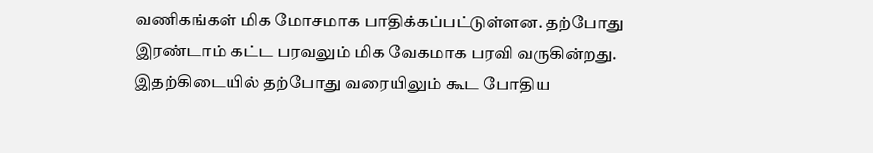வணிகங்கள் மிக மோசமாக பாதிக்கப்பட்டுள்ளன. தற்போது இரண்டாம் கட்ட பரவலும் மிக வேகமாக பரவி வருகின்றது.
இதற்கிடையில் தற்போது வரையிலும் கூட போதிய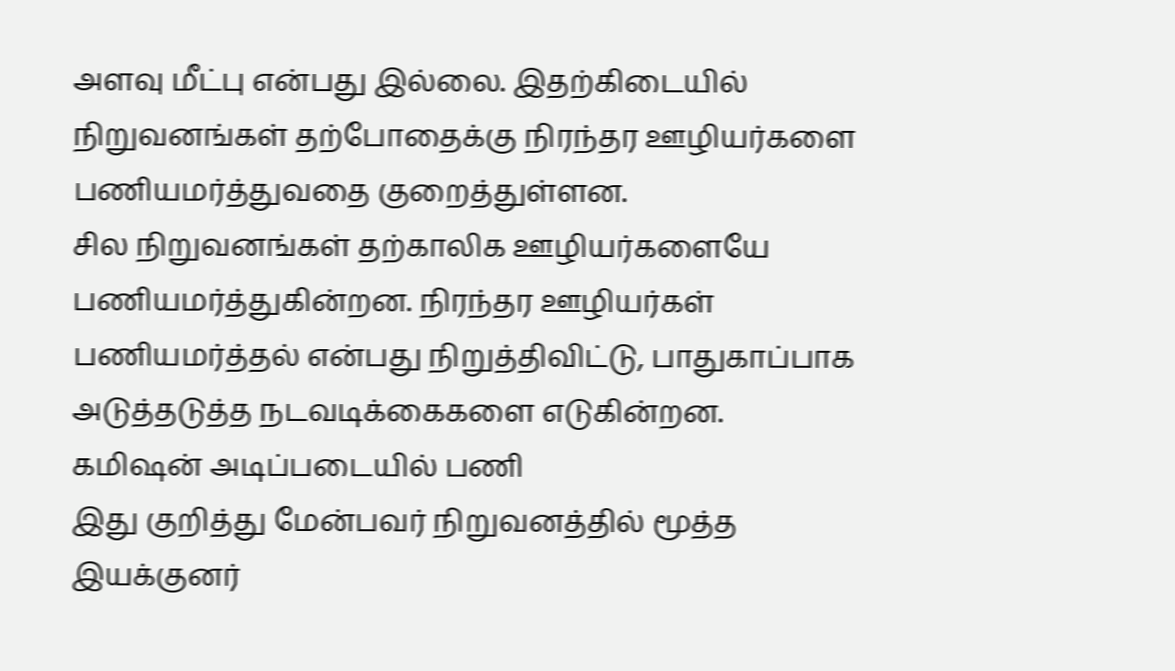அளவு மீட்பு என்பது இல்லை. இதற்கிடையில் நிறுவனங்கள் தற்போதைக்கு நிரந்தர ஊழியர்களை பணியமர்த்துவதை குறைத்துள்ளன.
சில நிறுவனங்கள் தற்காலிக ஊழியர்களையே பணியமர்த்துகின்றன. நிரந்தர ஊழியர்கள் பணியமர்த்தல் என்பது நிறுத்திவிட்டு, பாதுகாப்பாக அடுத்தடுத்த நடவடிக்கைகளை எடுகின்றன.
கமிஷன் அடிப்படையில் பணி
இது குறித்து மேன்பவர் நிறுவனத்தில் மூத்த இயக்குனர்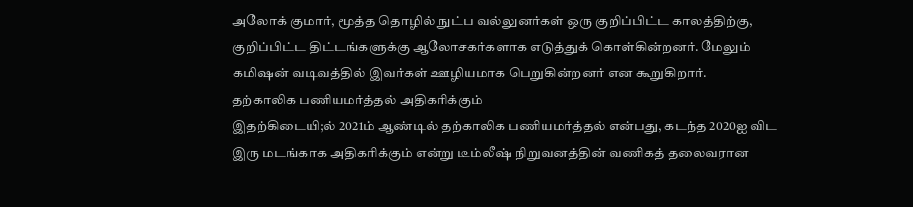அலோக் குமார், மூத்த தொழில் நுட்ப வல்லுனர்கள் ஒரு குறிப்பிட்ட காலத்திற்கு, குறிப்பிட்ட திட்டங்களுக்கு ஆலோசகர்களாக எடுத்துக் கொள்கின்றனர். மேலும் கமிஷன் வடிவத்தில் இவர்கள் ஊழியமாக பெறுகின்றனர் என கூறுகிறார்.
தற்காலிக பணியமர்த்தல் அதிகரிக்கும்
இதற்கிடையி;ல் 2021ம் ஆண்டில் தற்காலிக பணியமர்த்தல் என்பது, கடந்த 2020ஐ விட இரு மடங்காக அதிகரிக்கும் என்று டீம்லீஷ் நிறுவனத்தின் வணிகத் தலைவரான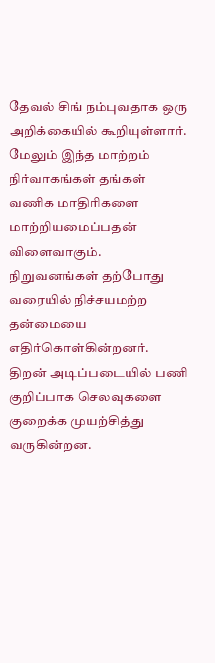தேவல் சிங் நம்புவதாக ஒரு அறிக்கையில் கூறியுள்ளார். மேலும் இந்த மாற்றம் நிர்வாகங்கள் தங்கள் வணிக மாதிரிகளை மாற்றியமைப்பதன் விளைவாகும். நிறுவனங்கள் தற்போது வரையில் நிச்சயமற்ற தன்மையை எதிர்கொள்கின்றனர்.
திறன் அடிப்படையில் பணி
குறிப்பாக செலவுகளை குறைக்க முயற்சித்து வருகின்றன.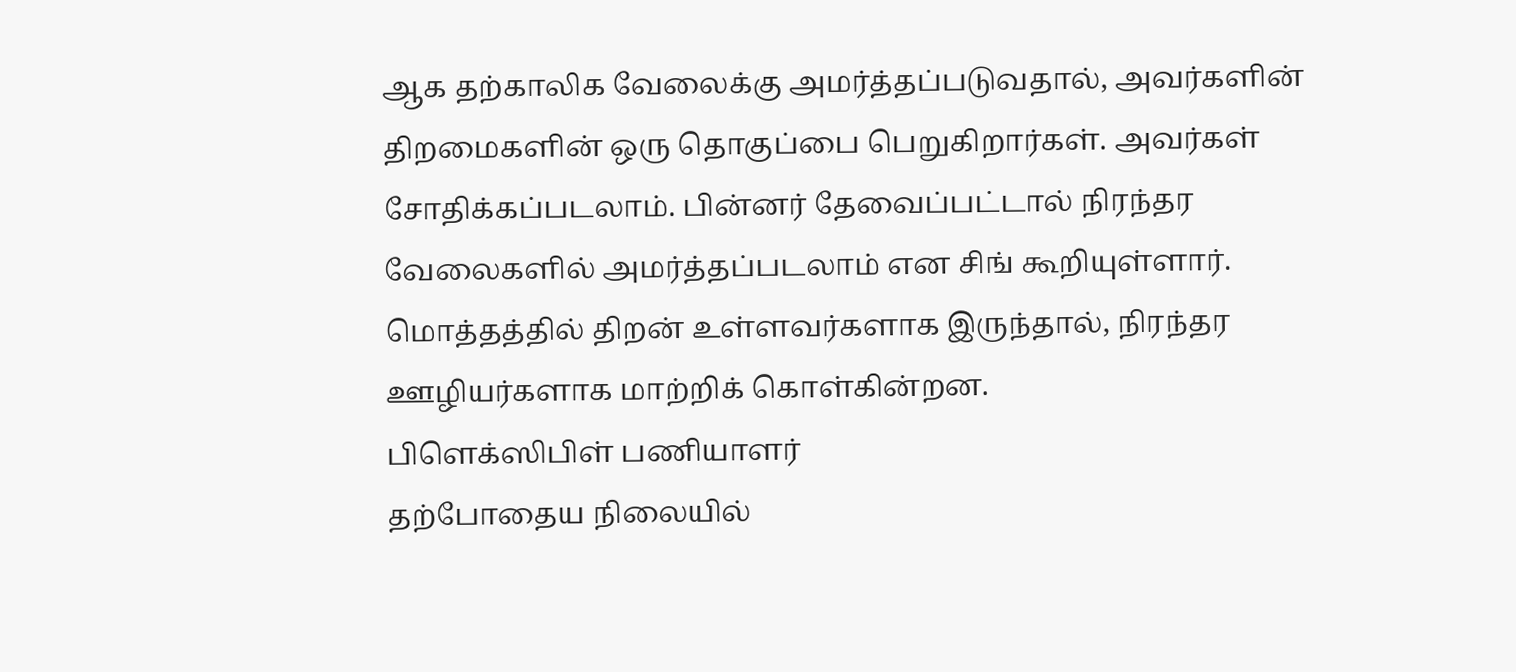ஆக தற்காலிக வேலைக்கு அமர்த்தப்படுவதால், அவர்களின் திறமைகளின் ஒரு தொகுப்பை பெறுகிறார்கள். அவர்கள் சோதிக்கப்படலாம். பின்னர் தேவைப்பட்டால் நிரந்தர வேலைகளில் அமர்த்தப்படலாம் என சிங் கூறியுள்ளார். மொத்தத்தில் திறன் உள்ளவர்களாக இருந்தால், நிரந்தர ஊழியர்களாக மாற்றிக் கொள்கின்றன.
பிளெக்ஸிபிள் பணியாளர்
தற்போதைய நிலையில்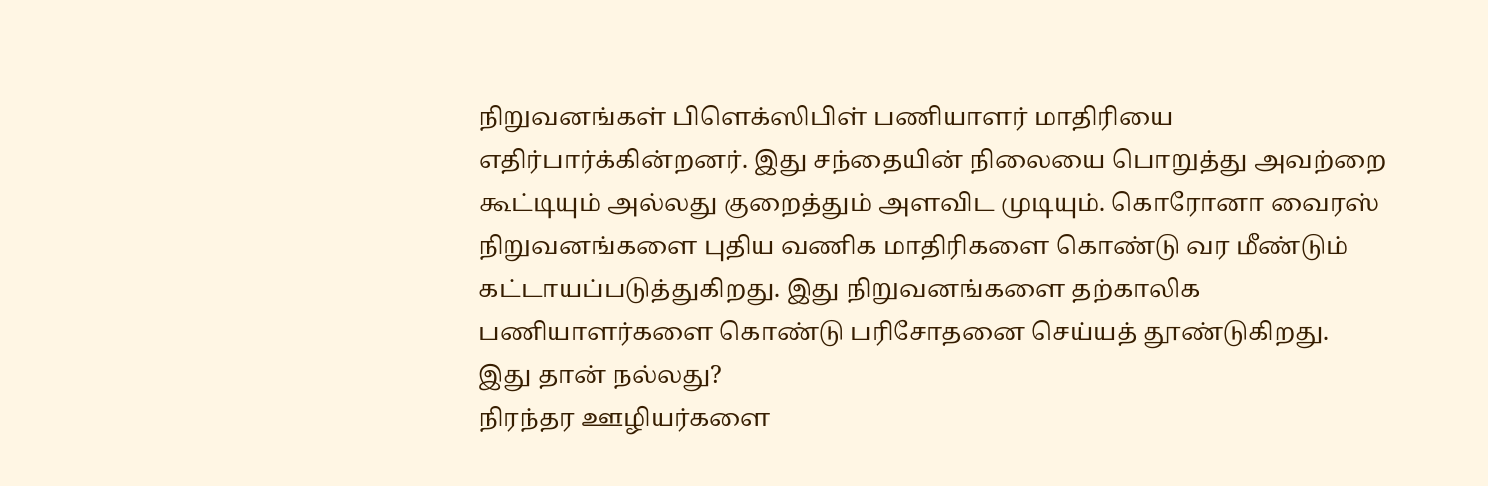நிறுவனங்கள் பிளெக்ஸிபிள் பணியாளர் மாதிரியை எதிர்பார்க்கின்றனர். இது சந்தையின் நிலையை பொறுத்து அவற்றை கூட்டியும் அல்லது குறைத்தும் அளவிட முடியும். கொரோனா வைரஸ் நிறுவனங்களை புதிய வணிக மாதிரிகளை கொண்டு வர மீண்டும் கட்டாயப்படுத்துகிறது. இது நிறுவனங்களை தற்காலிக பணியாளர்களை கொண்டு பரிசோதனை செய்யத் தூண்டுகிறது.
இது தான் நல்லது?
நிரந்தர ஊழியர்களை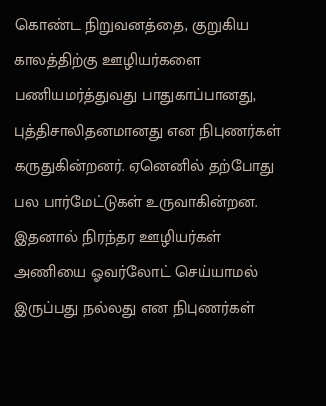கொண்ட நிறுவனத்தை, குறுகிய காலத்திற்கு ஊழியர்களை பணியமர்த்துவது பாதுகாப்பானது, புத்திசாலிதனமானது என நிபுணர்கள் கருதுகின்றனர். ஏனெனில் தற்போது பல பார்மேட்டுகள் உருவாகின்றன. இதனால் நிரந்தர ஊழியர்கள் அணியை ஓவர்லோட் செய்யாமல் இருப்பது நல்லது என நிபுணர்கள்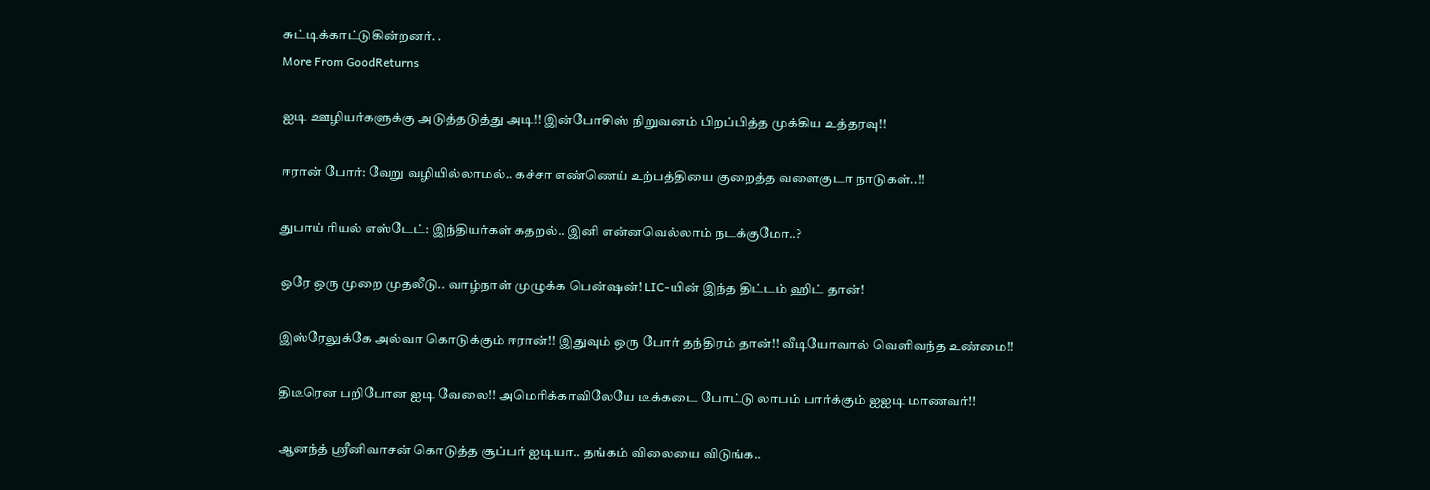சுட்டிக்காட்டுகின்றனர். .
More From GoodReturns

ஐடி ஊழியர்களுக்கு அடுத்தடுத்து அடி!! இன்போசிஸ் நிறுவனம் பிறப்பித்த முக்கிய உத்தரவு!!

ஈரான் போர்: வேறு வழியில்லாமல்.. கச்சா எண்ணெய் உற்பத்தியை குறைத்த வளைகுடா நாடுகள்..!!

துபாய் ரியல் எஸ்டேட்: இந்தியர்கள் கதறல்.. இனி என்னவெல்லாம் நடக்குமோ..?

ஒரே ஒரு முறை முதலீடு.. வாழ்நாள் முழுக்க பென்ஷன்! LIC-யின் இந்த திட்டம் ஹிட் தான்!

இஸ்ரேலுக்கே அல்வா கொடுக்கும் ஈரான்!! இதுவும் ஒரு போர் தந்திரம் தான்!! வீடியோவால் வெளிவந்த உண்மை!!

திடீரென பறிபோன ஐடி வேலை!! அமெரிக்காவிலேயே டீக்கடை போட்டு லாபம் பார்க்கும் ஐஐடி மாணவர்!!

ஆனந்த் ஸ்ரீனிவாசன் கொடுத்த சூப்பர் ஐடியா.. தங்கம் விலையை விடுங்க..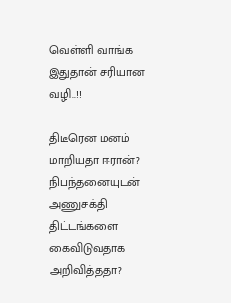வெள்ளி வாங்க இதுதான் சரியான வழி..!!

திடீரென மனம் மாறியதா ஈரான்? நிபந்தனையுடன் அணுசக்தி திட்டங்களை கைவிடுவதாக அறிவித்ததா?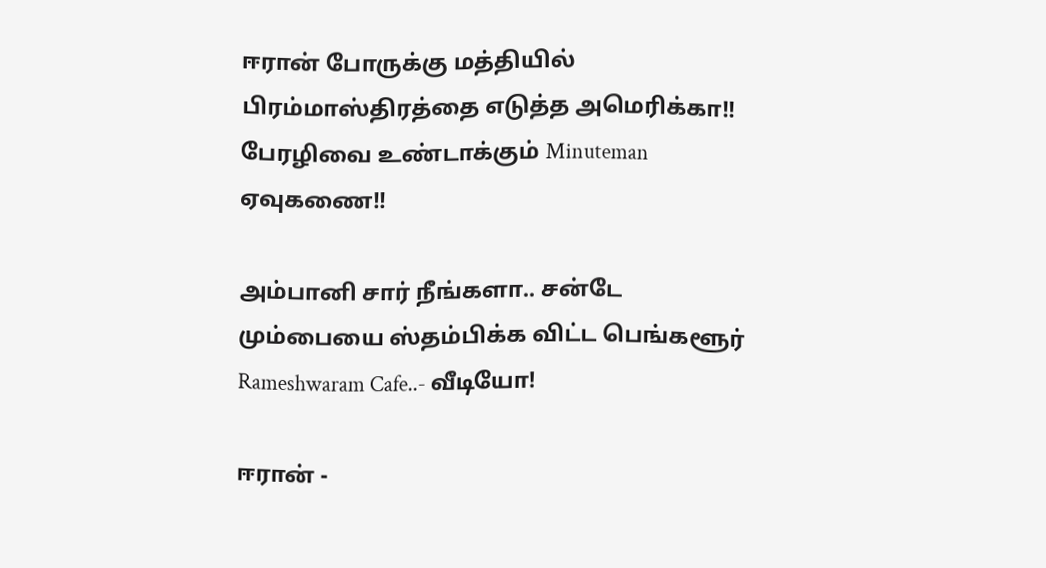ஈரான் போருக்கு மத்தியில் பிரம்மாஸ்திரத்தை எடுத்த அமெரிக்கா!! பேரழிவை உண்டாக்கும் Minuteman ஏவுகணை!!

அம்பானி சார் நீங்களா.. சன்டே மும்பையை ஸ்தம்பிக்க விட்ட பெங்களூர் Rameshwaram Cafe..- வீடியோ!

ஈரான் -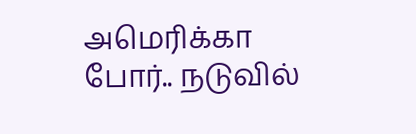அமெரிக்கா போர்.. நடுவில்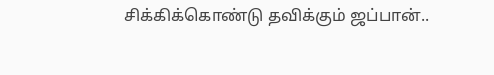சிக்கிக்கொண்டு தவிக்கும் ஜப்பான்..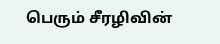பெரும் சீரழிவின்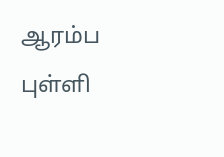ஆரம்ப புள்ளி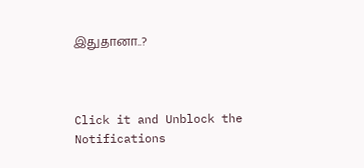இதுதானா..?



Click it and Unblock the Notifications